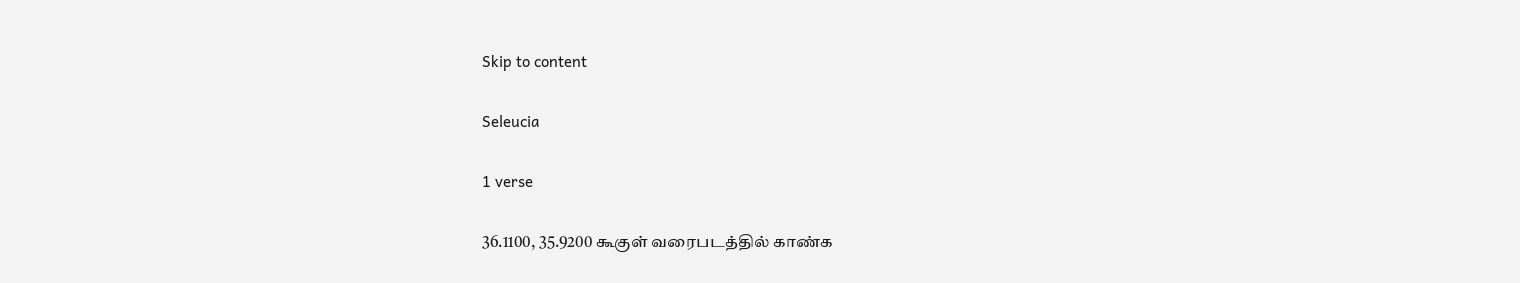Skip to content

Seleucia

1 verse

36.1100, 35.9200 கூகுள் வரைபடத்தில் காண்க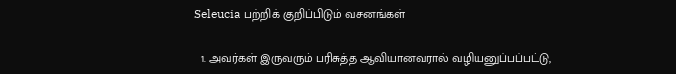Seleucia பற்றிக் குறிப்பிடும் வசனங்கள்

  1. அவர்கள் இருவரும் பரிசுத்த ஆவியானவரால் வழியனுப்பப்பட்டு,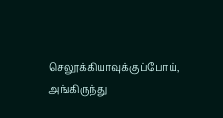செலூக்கியாவுக்குப்போய், அங்கிருந்து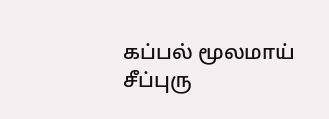கப்பல் மூலமாய் சீப்புரு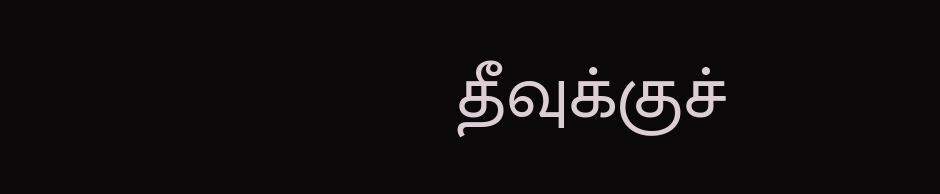தீவுக்குச்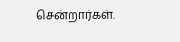சென்றார்கள்.